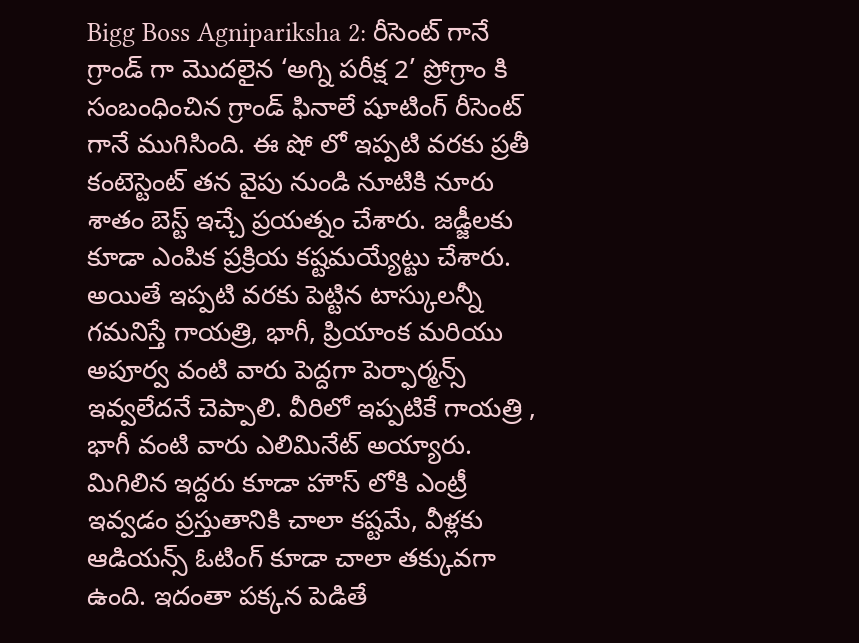Bigg Boss Agnipariksha 2: రీసెంట్ గానే గ్రాండ్ గా మొదలైన ‘అగ్ని పరీక్ష 2’ ప్రోగ్రాం కి సంబంధించిన గ్రాండ్ ఫినాలే షూటింగ్ రీసెంట్ గానే ముగిసింది. ఈ షో లో ఇప్పటి వరకు ప్రతీ కంటెస్టెంట్ తన వైపు నుండి నూటికి నూరు శాతం బెస్ట్ ఇచ్చే ప్రయత్నం చేశారు. జడ్జీలకు కూడా ఎంపిక ప్రక్రియ కష్టమయ్యేట్టు చేశారు. అయితే ఇప్పటి వరకు పెట్టిన టాస్కులన్నీ గమనిస్తే గాయత్రి, భాగీ, ప్రియాంక మరియు అపూర్వ వంటి వారు పెద్దగా పెర్ఫార్మన్స్ ఇవ్వలేదనే చెప్పాలి. వీరిలో ఇప్పటికే గాయత్రి , భాగీ వంటి వారు ఎలిమినేట్ అయ్యారు. మిగిలిన ఇద్దరు కూడా హౌస్ లోకి ఎంట్రీ ఇవ్వడం ప్రస్తుతానికి చాలా కష్టమే, వీళ్లకు ఆడియన్స్ ఓటింగ్ కూడా చాలా తక్కువగా ఉంది. ఇదంతా పక్కన పెడితే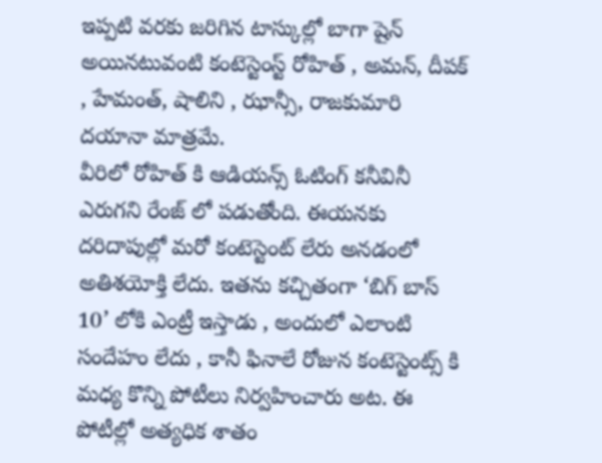ఇప్పటి వరకు జరిగిన టాస్కుల్లో బాగా షైన్ అయినటువంటి కంటెస్టెంస్ట్ రోహిత్ , అమన్, దీపక్ , హేమంత్, షాలిని , ఝాన్సీ, రాజకుమారి దయానా మాత్రమే.
వీరిలో రోహిత్ కి ఆడియన్స్ ఓటింగ్ కనీవినీ ఎరుగని రేంజ్ లో పడుతోంది. ఈయనకు దరిదాపుల్లో మరో కంటెస్టెంట్ లేరు అనడంలో అతిశయోక్తి లేదు. ఇతను కచ్చితంగా ‘బిగ్ బాస్ 10’ లోకి ఎంట్రీ ఇస్తాడు , అందులో ఎలాంటి సందేహం లేదు , కానీ ఫినాలే రోజున కంటెస్టెంట్స్ కి మధ్య కొన్ని పోటీలు నిర్వహించారు అట. ఈ పోటీల్లో అత్యధిక శాతం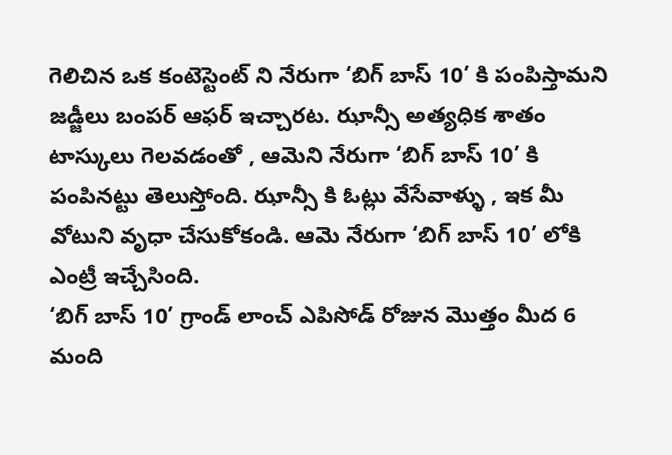గెలిచిన ఒక కంటెస్టెంట్ ని నేరుగా ‘బిగ్ బాస్ 10’ కి పంపిస్తామని జడ్జీలు బంపర్ ఆఫర్ ఇచ్చారట. ఝాన్సీ అత్యధిక శాతం టాస్కులు గెలవడంతో , ఆమెని నేరుగా ‘బిగ్ బాస్ 10’ కి పంపినట్టు తెలుస్తోంది. ఝాన్సీ కి ఓట్లు వేసేవాళ్ళు , ఇక మీ వోటుని వృధా చేసుకోకండి. ఆమె నేరుగా ‘బిగ్ బాస్ 10’ లోకి ఎంట్రీ ఇచ్చేసింది.
‘బిగ్ బాస్ 10’ గ్రాండ్ లాంచ్ ఎపిసోడ్ రోజున మొత్తం మీద 6 మంది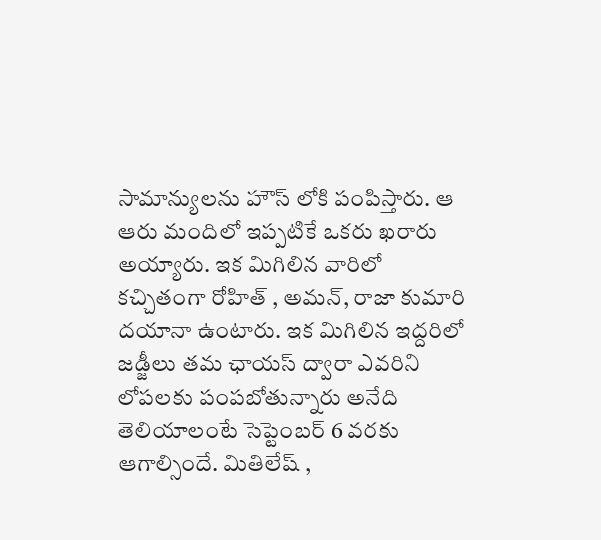సామాన్యులను హౌస్ లోకి పంపిస్తారు. ఆ ఆరు మందిలో ఇప్పటికే ఒకరు ఖరారు అయ్యారు. ఇక మిగిలిన వారిలో కచ్చితంగా రోహిత్ , అమన్, రాజా కుమారి దయానా ఉంటారు. ఇక మిగిలిన ఇద్దరిలో జడ్జీలు తమ ఛాయస్ ద్వారా ఎవరిని లోపలకు పంపబోతున్నారు అనేది తెలియాలంటే సెప్టెంబర్ 6 వరకు ఆగాల్సిందే. మితిలేష్ ,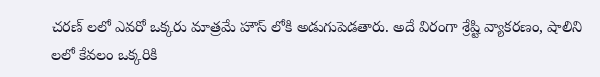చరణ్ లలో ఎవరో ఒక్కరు మాత్రమే హౌస్ లోకి అడుగుపెడతారు. అదే విరంగా శ్రేష్టి వ్యాకరణం, షాలిని లలో కేవలం ఒక్కరికి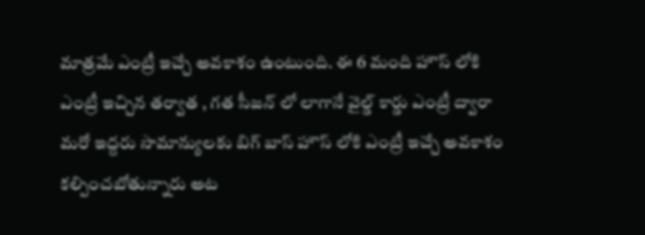మాత్రమే ఎంట్రీ ఇచ్చే అవకాశం ఉంటుంది. ఈ 6 మంది హౌస్ లోకి ఎంట్రీ ఇచ్చిన తర్వాత , గత సీజన్ లో లాగానే వైల్డ్ కార్డు ఎంట్రీ ద్వారా మరో ఇద్దరు సామాన్యులకు బిగ్ బాస్ హౌస్ లోకి ఎంట్రీ ఇచ్చే అవకాశం కల్పించబోతున్నారు అట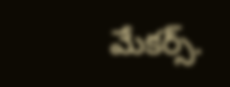మేకర్స్.